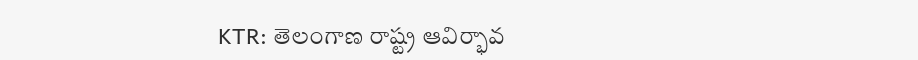KTR: తెలంగాణ రాష్ట్ర ఆవిర్భావ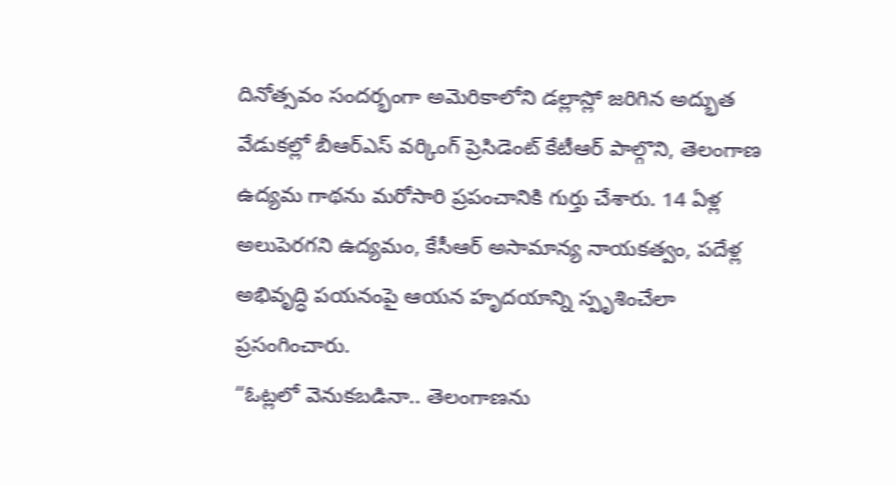దినోత్సవం సందర్భంగా అమెరికాలోని డల్లాస్లో జరిగిన అద్భుత వేడుకల్లో బీఆర్ఎస్ వర్కింగ్ ప్రెసిడెంట్ కేటీఆర్ పాల్గొని, తెలంగాణ ఉద్యమ గాథను మరోసారి ప్రపంచానికి గుర్తు చేశారు. 14 ఏళ్ల అలుపెరగని ఉద్యమం, కేసీఆర్ అసామాన్య నాయకత్వం, పదేళ్ల అభివృద్ధి పయనంపై ఆయన హృదయాన్ని స్పృశించేలా ప్రసంగించారు.
“ఓట్లలో వెనుకబడినా.. తెలంగాణను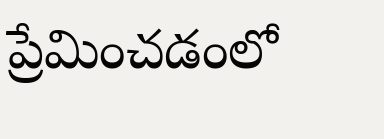ప్రేమించడంలో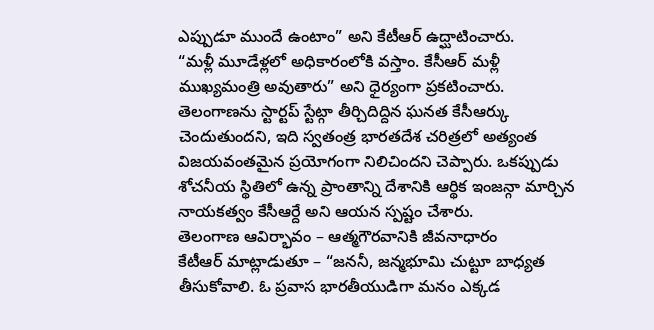ఎప్పుడూ ముందే ఉంటాం” అని కేటీఆర్ ఉద్ఘాటించారు.
“మళ్లీ మూడేళ్లలో అధికారంలోకి వస్తాం. కేసీఆర్ మళ్లీ ముఖ్యమంత్రి అవుతారు” అని ధైర్యంగా ప్రకటించారు.
తెలంగాణను స్టార్టప్ స్టేట్గా తీర్చిదిద్దిన ఘనత కేసీఆర్కు చెందుతుందని, ఇది స్వతంత్ర భారతదేశ చరిత్రలో అత్యంత విజయవంతమైన ప్రయోగంగా నిలిచిందని చెప్పారు. ఒకప్పుడు శోచనీయ స్థితిలో ఉన్న ప్రాంతాన్ని దేశానికి ఆర్థిక ఇంజన్గా మార్చిన నాయకత్వం కేసీఆర్దే అని ఆయన స్పష్టం చేశారు.
తెలంగాణ ఆవిర్భావం – ఆత్మగౌరవానికి జీవనాధారం
కేటీఆర్ మాట్లాడుతూ – “జననీ, జన్మభూమి చుట్టూ బాధ్యత తీసుకోవాలి. ఓ ప్రవాస భారతీయుడిగా మనం ఎక్కడ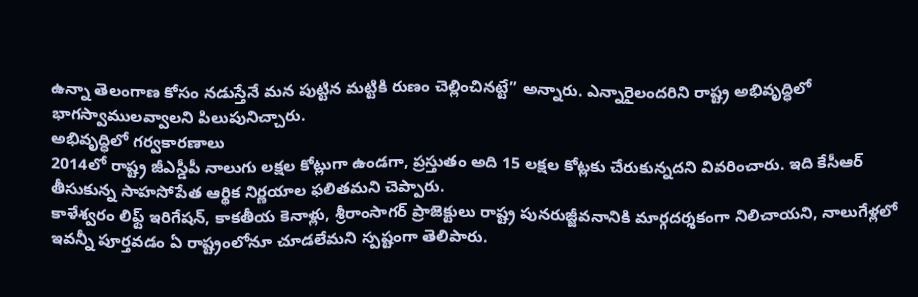ఉన్నా తెలంగాణ కోసం నడుస్తేనే మన పుట్టిన మట్టికి రుణం చెల్లించినట్టే” అన్నారు. ఎన్నారైలందరిని రాష్ట్ర అభివృద్ధిలో భాగస్వాములవ్వాలని పిలుపునిచ్చారు.
అభివృద్ధిలో గర్వకారణాలు
2014లో రాష్ట్ర జీఎస్డీపీ నాలుగు లక్షల కోట్లుగా ఉండగా, ప్రస్తుతం అది 15 లక్షల కోట్లకు చేరుకున్నదని వివరించారు. ఇది కేసీఆర్ తీసుకున్న సాహసోపేత ఆర్థిక నిర్ణయాల ఫలితమని చెప్పారు.
కాళేశ్వరం లిఫ్ట్ ఇరిగేషన్, కాకతీయ కెనాళ్లు, శ్రీరాంసాగర్ ప్రాజెక్టులు రాష్ట్ర పునరుజ్జీవనానికి మార్గదర్శకంగా నిలిచాయని, నాలుగేళ్లలో ఇవన్నీ పూర్తవడం ఏ రాష్ట్రంలోనూ చూడలేమని స్పష్టంగా తెలిపారు.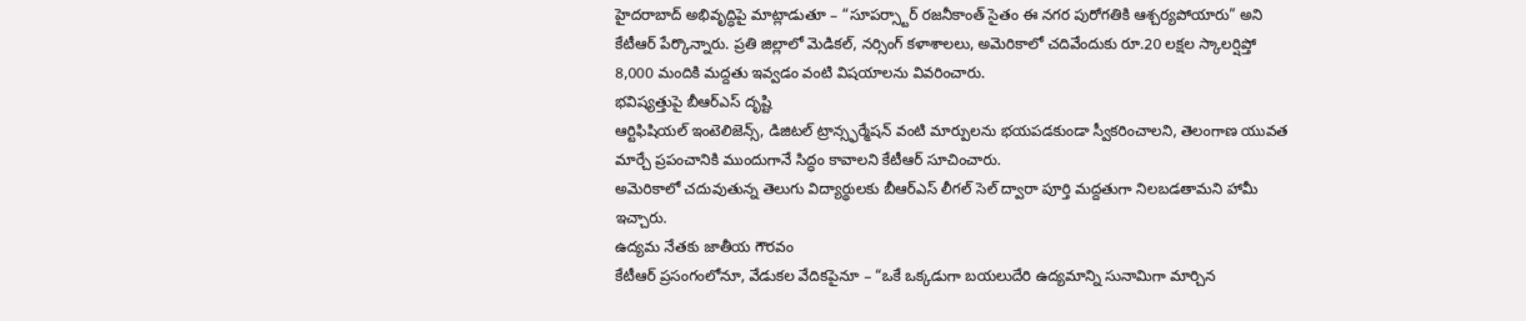హైదరాబాద్ అభివృద్ధిపై మాట్లాడుతూ – “సూపర్స్టార్ రజనీకాంత్ సైతం ఈ నగర పురోగతికి ఆశ్చర్యపోయారు” అని కేటీఆర్ పేర్కొన్నారు. ప్రతి జిల్లాలో మెడికల్, నర్సింగ్ కళాశాలలు, అమెరికాలో చదివేందుకు రూ.20 లక్షల స్కాలర్షిప్తో 8,000 మందికి మద్దతు ఇవ్వడం వంటి విషయాలను వివరించారు.
భవిష్యత్తుపై బీఆర్ఎస్ దృష్టి
ఆర్టిఫిషియల్ ఇంటెలిజెన్స్, డిజిటల్ ట్రాన్స్ఫర్మేషన్ వంటి మార్పులను భయపడకుండా స్వీకరించాలని, తెలంగాణ యువత మార్చే ప్రపంచానికి ముందుగానే సిద్ధం కావాలని కేటీఆర్ సూచించారు.
అమెరికాలో చదువుతున్న తెలుగు విద్యార్థులకు బీఆర్ఎస్ లీగల్ సెల్ ద్వారా పూర్తి మద్దతుగా నిలబడతామని హామీ ఇచ్చారు.
ఉద్యమ నేతకు జాతీయ గౌరవం
కేటీఆర్ ప్రసంగంలోనూ, వేడుకల వేదికపైనూ – “ఒకే ఒక్కడుగా బయలుదేరి ఉద్యమాన్ని సునామిగా మార్చిన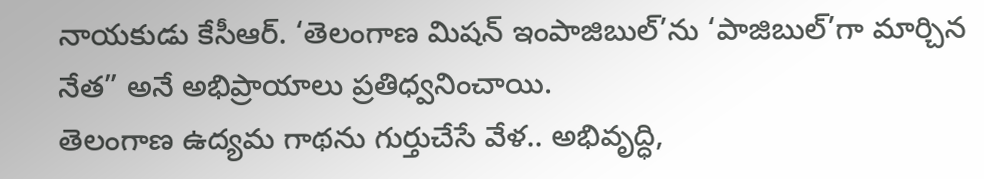నాయకుడు కేసీఆర్. ‘తెలంగాణ మిషన్ ఇంపాజిబుల్’ను ‘పాజిబుల్’గా మార్చిన నేత” అనే అభిప్రాయాలు ప్రతిధ్వనించాయి.
తెలంగాణ ఉద్యమ గాథను గుర్తుచేసే వేళ.. అభివృద్ధి,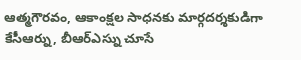ఆత్మగౌరవం, ఆకాంక్షల సాధనకు మార్గదర్శకుడిగా కేసీఆర్ను, బీఆర్ఎస్ను చూసే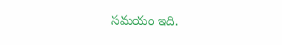సమయం ఇది.